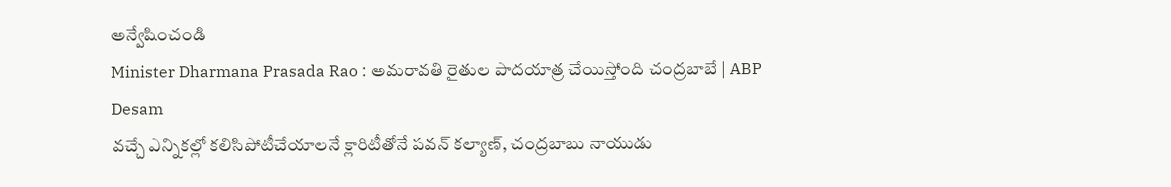అన్వేషించండి
Minister Dharmana Prasada Rao : అమరావతి రైతుల పాదయాత్ర చేయిస్తోంది చంద్రబాబే | ABP Desam
వచ్చే ఎన్నికల్లో కలిసిపోటీచేయాలనే క్లారిటీతోనే పవన్ కల్యాణ్, చంద్రబాబు నాయుడు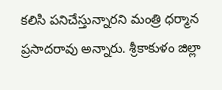కలిసి పనిచేస్తున్నారని మంత్రి ధర్మాన ప్రసాదరావు అన్నారు. శ్రీకాకుళం జిల్లా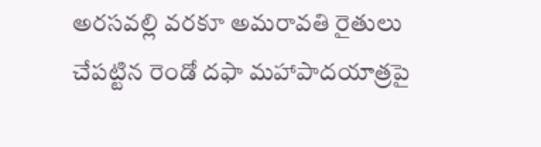అరసవల్లి వరకూ అమరావతి రైతులు చేపట్టిన రెండో దఫా మహాపాదయాత్రపై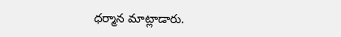ధర్మాన మాట్లాడారు.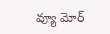వ్యూ మోర్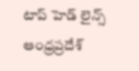టాప్ హెడ్ లైన్స్
ఆంధ్రప్రదేశ్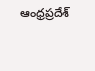ఆంధ్రప్రదేశ్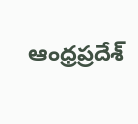ఆంధ్రప్రదేశ్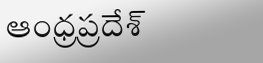ఆంధ్రప్రదేశ్